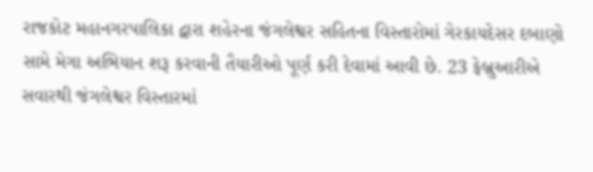રાજકોટ મહાનગરપાલિકા દ્વારા શહેરના જંગલેશ્વર સહિતના વિસ્તારોમાં ગેરકાયદેસર દબાણો સામે મેગા અભિયાન શરૂ કરવાની તૈયારીઓ પૂર્ણ કરી દેવામાં આવી છે. 23 ફેબ્રુઆરીએ સવારથી જંગલેશ્વર વિસ્તારમાં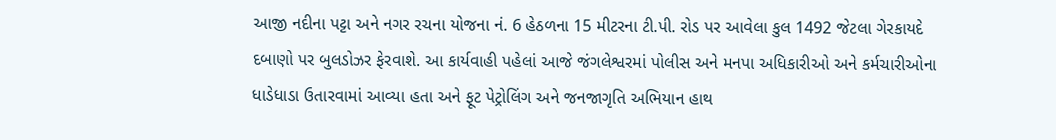આજી નદીના પટ્ટા અને નગર રચના યોજના નં. 6 હેઠળના 15 મીટરના ટી.પી. રોડ પર આવેલા કુલ 1492 જેટલા ગેરકાયદે દબાણો પર બુલડોઝર ફેરવાશે. આ કાર્યવાહી પહેલાં આજે જંગલેશ્વરમાં પોલીસ અને મનપા અધિકારીઓ અને કર્મચારીઓના ધાડેધાડા ઉતારવામાં આવ્યા હતા અને ફૂટ પેટ્રોલિંગ અને જનજાગૃતિ અભિયાન હાથ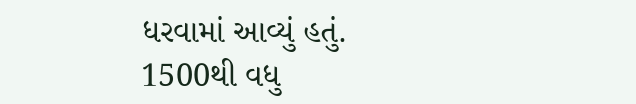ધરવામાં આવ્યું હતું.
1500થી વધુ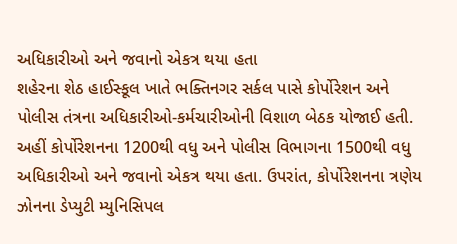અધિકારીઓ અને જવાનો એકત્ર થયા હતા
શહેરના શેઠ હાઈસ્કૂલ ખાતે ભક્તિનગર સર્કલ પાસે કોર્પોરેશન અને પોલીસ તંત્રના અધિકારીઓ-કર્મચારીઓની વિશાળ બેઠક યોજાઈ હતી. અહીં કોર્પોરેશનના 1200થી વધુ અને પોલીસ વિભાગના 1500થી વધુ અધિકારીઓ અને જવાનો એકત્ર થયા હતા. ઉપરાંત, કોર્પોરેશનના ત્રણેય ઝોનના ડેપ્યુટી મ્યુનિસિપલ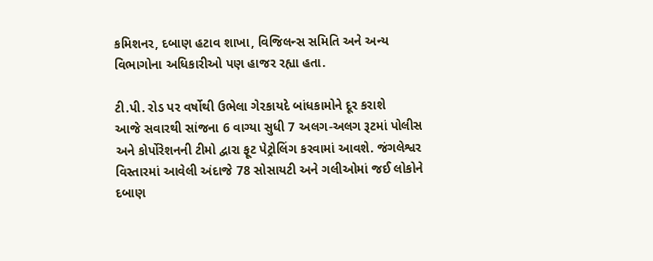કમિશનર, દબાણ હટાવ શાખા, વિજિલન્સ સમિતિ અને અન્ય વિભાગોના અધિકારીઓ પણ હાજર રહ્યા હતા.

ટી.પી. રોડ પર વર્ષોથી ઉભેલા ગેરકાયદે બાંધકામોને દૂર કરાશે
આજે સવારથી સાંજના 6 વાગ્યા સુધી 7 અલગ-અલગ રૂટમાં પોલીસ અને કોર્પોરેશનની ટીમો દ્વારા ફૂટ પેટ્રોલિંગ કરવામાં આવશે. જંગલેશ્વર વિસ્તારમાં આવેલી અંદાજે 78 સોસાયટી અને ગલીઓમાં જઈ લોકોને દબાણ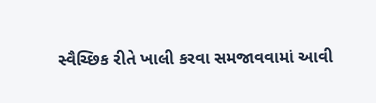સ્વૈચ્છિક રીતે ખાલી કરવા સમજાવવામાં આવી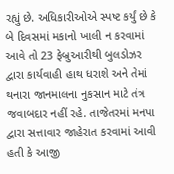રહ્યું છે. અધિકારીઓએ સ્પષ્ટ કર્યું છે કે બે દિવસમાં મકાનો ખાલી ન કરવામાં આવે તો 23 ફેબ્રુઆરીથી બુલડોઝર દ્વારા કાર્યવાહી હાથ ધરાશે અને તેમાં થનારા જાનમાલના નુકસાન માટે તંત્ર જવાબદાર નહીં રહે. તાજેતરમાં મનપા દ્વારા સત્તાવાર જાહેરાત કરવામાં આવી હતી કે આજી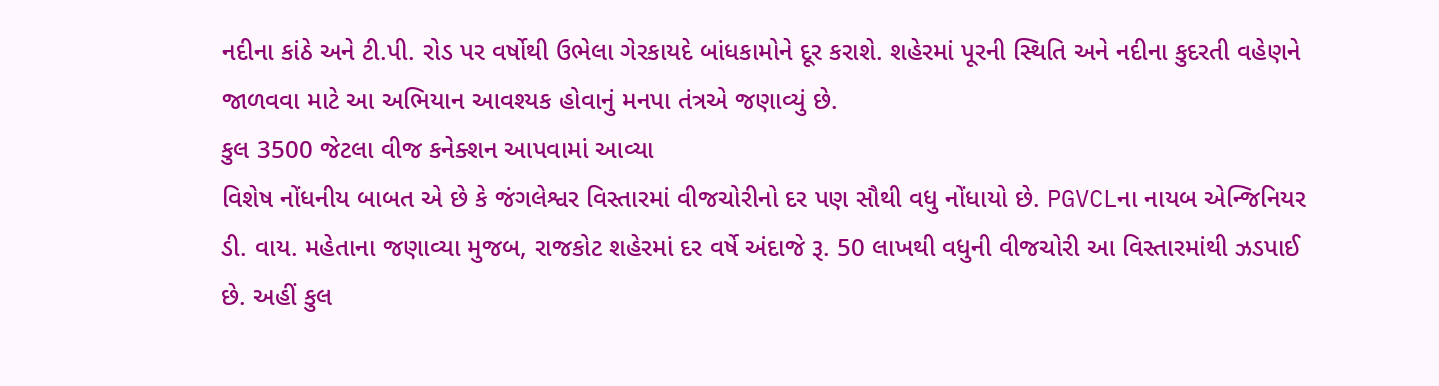નદીના કાંઠે અને ટી.પી. રોડ પર વર્ષોથી ઉભેલા ગેરકાયદે બાંધકામોને દૂર કરાશે. શહેરમાં પૂરની સ્થિતિ અને નદીના કુદરતી વહેણને જાળવવા માટે આ અભિયાન આવશ્યક હોવાનું મનપા તંત્રએ જણાવ્યું છે.
કુલ 3500 જેટલા વીજ કનેક્શન આપવામાં આવ્યા
વિશેષ નોંધનીય બાબત એ છે કે જંગલેશ્વર વિસ્તારમાં વીજચોરીનો દર પણ સૌથી વધુ નોંધાયો છે. PGVCLના નાયબ એન્જિનિયર ડી. વાય. મહેતાના જણાવ્યા મુજબ, રાજકોટ શહેરમાં દર વર્ષે અંદાજે રૂ. 50 લાખથી વધુની વીજચોરી આ વિસ્તારમાંથી ઝડપાઈ છે. અહીં કુલ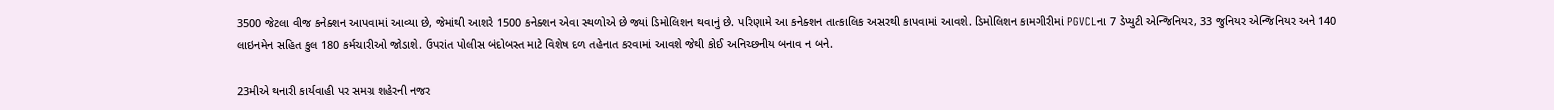3500 જેટલા વીજ કનેક્શન આપવામાં આવ્યા છે, જેમાંથી આશરે 1500 કનેક્શન એવા સ્થળોએ છે જ્યાં ડિમોલિશન થવાનું છે. પરિણામે આ કનેક્શન તાત્કાલિક અસરથી કાપવામાં આવશે. ડિમોલિશન કામગીરીમાં PGVCLના 7 ડેપ્યુટી એન્જિનિયર, 33 જુનિયર એન્જિનિયર અને 140 લાઇનમેન સહિત કુલ 180 કર્મચારીઓ જોડાશે. ઉપરાંત પોલીસ બંદોબસ્ત માટે વિશેષ દળ તહેનાત કરવામાં આવશે જેથી કોઈ અનિચ્છનીય બનાવ ન બને.

23મીએ થનારી કાર્યવાહી પર સમગ્ર શહેરની નજર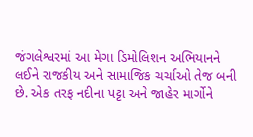જંગલેશ્વરમાં આ મેગા ડિમોલિશન અભિયાનને લઈને રાજકીય અને સામાજિક ચર્ચાઓ તેજ બની છે. એક તરફ નદીના પટ્ટા અને જાહેર માર્ગોને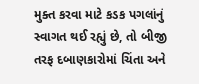મુક્ત કરવા માટે કડક પગલાંનું સ્વાગત થઈ રહ્યું છે, તો બીજી તરફ દબાણકારોમાં ચિંતા અને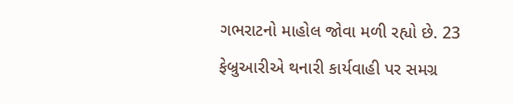ગભરાટનો માહોલ જોવા મળી રહ્યો છે. 23 ફેબ્રુઆરીએ થનારી કાર્યવાહી પર સમગ્ર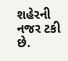શહેરની નજર ટકી છે.